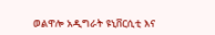ወልዋሎ አዲግራት ዩኒቨርሲቲ እና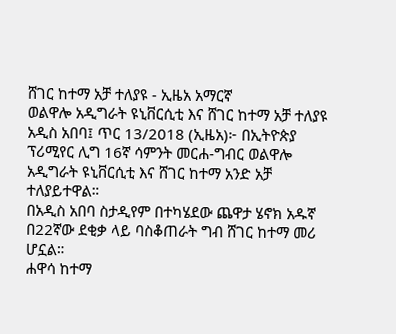ሸገር ከተማ አቻ ተለያዩ - ኢዜአ አማርኛ
ወልዋሎ አዲግራት ዩኒቨርሲቲ እና ሸገር ከተማ አቻ ተለያዩ
አዲስ አበባ፤ ጥር 13/2018 (ኢዜአ)፦ በኢትዮጵያ ፕሪሚየር ሊግ 16ኛ ሳምንት መርሐ-ግብር ወልዋሎ አዲግራት ዩኒቨርሲቲ እና ሸገር ከተማ አንድ አቻ ተለያይተዋል።
በአዲስ አበባ ስታዲየም በተካሄደው ጨዋታ ሄኖክ አዱኛ በ22ኛው ደቂቃ ላይ ባስቆጠራት ግብ ሸገር ከተማ መሪ ሆኗል።
ሐዋሳ ከተማ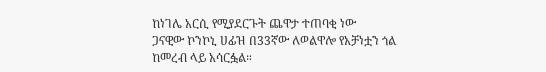ከነገሌ አርሲ የሚያደርጉት ጨዋታ ተጠባቂ ነው
ጋናዊው ኮንኮኒ ሀፊዝ በ33ኛው ለወልዋሎ የአቻነቷን ጎል ከመረብ ላይ አሳርፏል።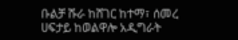ቡልቻ ሹራ ከሸገር ከተማ፣ ሰመረ ሀፍታይ ከወልዋሎ አዲግራት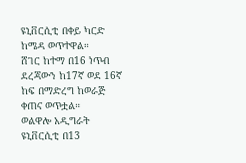ዩኒቨርሲቲ በቀይ ካርድ ከሜዳ ወጥተዋል።
ሸገር ከተማ በ16 ነጥብ ደረጃውን ከ17ኛ ወደ 16ኛ ከፍ በማድረግ ከወራጅ ቀጠና ወጥቷል።
ወልዋሎ አዲግራት ዩኒቨርሲቲ በ13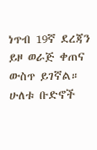ነጥብ 19ኛ ደረጃን ይዞ ወራጅ ቀጠና ውስጥ ይገኛል።
ሁለቱ ቡድኖች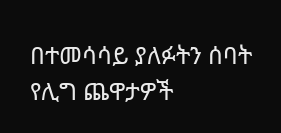በተመሳሳይ ያለፉትን ሰባት የሊግ ጨዋታዎች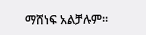ማሸነፍ አልቻሉም።